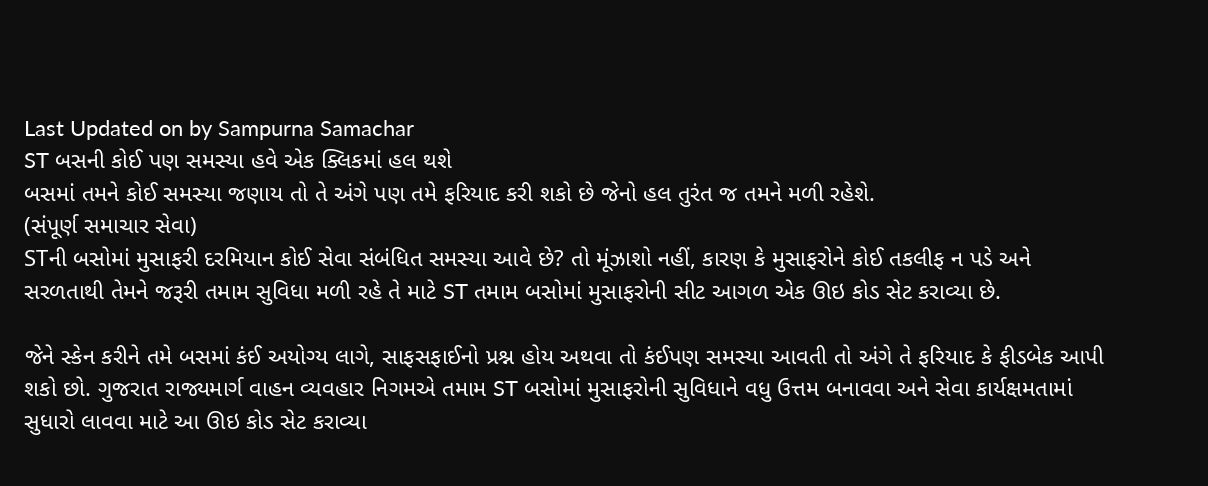Last Updated on by Sampurna Samachar
ST બસની કોઈ પણ સમસ્યા હવે એક ક્લિકમાં હલ થશે
બસમાં તમને કોઈ સમસ્યા જણાય તો તે અંગે પણ તમે ફરિયાદ કરી શકો છે જેનો હલ તુરંત જ તમને મળી રહેશે.
(સંપૂર્ણ સમાચાર સેવા)
STની બસોમાં મુસાફરી દરમિયાન કોઈ સેવા સંબંધિત સમસ્યા આવે છે? તો મૂંઝાશો નહીં, કારણ કે મુસાફરોને કોઈ તકલીફ ન પડે અને સરળતાથી તેમને જરૂરી તમામ સુવિધા મળી રહે તે માટે ST તમામ બસોમાં મુસાફરોની સીટ આગળ એક ઊઇ કોડ સેટ કરાવ્યા છે.

જેને સ્કેન કરીને તમે બસમાં કંઈ અયોગ્ય લાગે, સાફસફાઈનો પ્રશ્ન હોય અથવા તો કંઈપણ સમસ્યા આવતી તો અંગે તે ફરિયાદ કે ફીડબેક આપી શકો છો. ગુજરાત રાજ્યમાર્ગ વાહન વ્યવહાર નિગમએ તમામ ST બસોમાં મુસાફરોની સુવિધાને વધુ ઉત્તમ બનાવવા અને સેવા કાર્યક્ષમતામાં સુધારો લાવવા માટે આ ઊઇ કોડ સેટ કરાવ્યા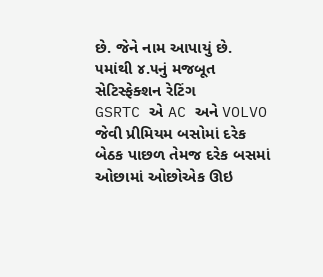છે. જેને નામ આપાયું છે.
૫માંથી ૪.૫નું મજબૂત સેટિસ્ફેક્શન રેટિંગ
GSRTC એ AC અને VOLVO જેવી પ્રીમિયમ બસોમાં દરેક બેઠક પાછળ તેમજ દરેક બસમાં ઓછામાં ઓછોએક ઊઇ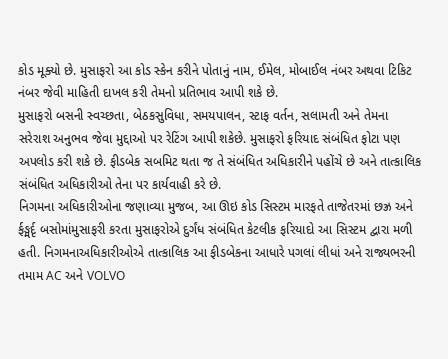કોડ મૂક્યો છે. મુસાફરો આ કોડ સ્કેન કરીને પોતાનું નામ, ઈમેલ, મોબાઈલ નંબર અથવા ટિકિટ નંબર જેવી માહિતી દાખલ કરી તેમનો પ્રતિભાવ આપી શકે છે.
મુસાફરો બસની સ્વચ્છતા, બેઠકસુવિધા, સમયપાલન, સ્ટાફ વર્તન, સલામતી અને તેમના સરેરાશ અનુભવ જેવા મુદ્દાઓ પર રેટિંગ આપી શકેછે. મુસાફરો ફરિયાદ સંબંધિત ફોટા પણ અપલોડ કરી શકે છે. ફીડબેક સબમિટ થતા જ તે સંબંધિત અધિકારીને પહોંચે છે અને તાત્કાલિક સંબંધિત અધિકારીઓ તેના પર કાર્યવાહી કરે છે.
નિગમના અધિકારીઓના જણાવ્યા મુજબ, આ ઊઇ કોડ સિસ્ટમ મારફતે તાજેતરમાં છઝ્ર અને ર્ફઙ્મર્દૃ બસોમાંમુસાફરી કરતા મુસાફરોએ દુર્ગંધ સંબંધિત કેટલીક ફરિયાદો આ સિસ્ટમ દ્વારા મળી હતી. નિગમનાઅધિકારીઓએ તાત્કાલિક આ ફીડબેકના આધારે પગલાં લીધાં અને રાજ્યભરની તમામ AC અને VOLVO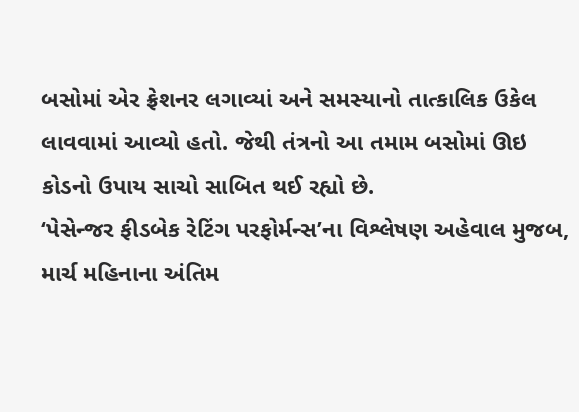બસોમાં એર ફ્રેશનર લગાવ્યાં અને સમસ્યાનો તાત્કાલિક ઉકેલ લાવવામાં આવ્યો હતો. જેથી તંત્રનો આ તમામ બસોમાં ઊઇ કોડનો ઉપાય સાચો સાબિત થઈ રહ્યો છે.
‘પેસેન્જર ફીડબેક રેટિંગ પરફોર્મન્સ’ના વિશ્લેષણ અહેવાલ મુજબ, માર્ચ મહિનાના અંતિમ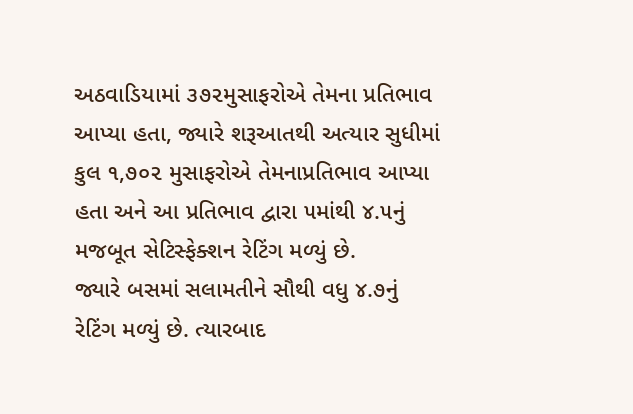અઠવાડિયામાં ૩૭૨મુસાફરોએ તેમના પ્રતિભાવ આપ્યા હતા, જ્યારે શરૂઆતથી અત્યાર સુધીમાં કુલ ૧,૭૦૨ મુસાફરોએ તેમનાપ્રતિભાવ આપ્યા હતા અને આ પ્રતિભાવ દ્વારા ૫માંથી ૪.૫નું મજબૂત સેટિસ્ફેક્શન રેટિંગ મળ્યું છે.
જ્યારે બસમાં સલામતીને સૌથી વધુ ૪.૭નું રેટિંગ મળ્યું છે. ત્યારબાદ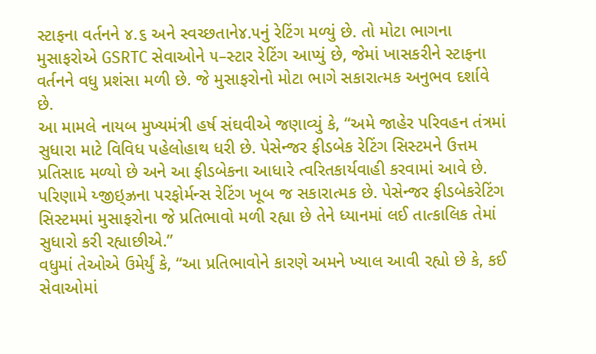સ્ટાફના વર્તનને ૪.૬ અને સ્વચ્છતાને૪.૫નું રેટિંગ મળ્યું છે. તો મોટા ભાગના મુસાફરોએ GSRTC સેવાઓને ૫–સ્ટાર રેટિંગ આપ્યું છે, જેમાં ખાસકરીને સ્ટાફના વર્તનને વધુ પ્રશંસા મળી છે. જે મુસાફરોનો મોટા ભાગે સકારાત્મક અનુભવ દર્શાવે છે.
આ મામલે નાયબ મુખ્યમંત્રી હર્ષ સંઘવીએ જણાવ્યું કે, “અમે જાહેર પરિવહન તંત્રમાં સુધારા માટે વિવિધ પહેલોહાથ ધરી છે. પેસેન્જર ફીડબેક રેટિંગ સિસ્ટમને ઉત્તમ પ્રતિસાદ મળ્યો છે અને આ ફીડબેકના આધારે ત્વરિતકાર્યવાહી કરવામાં આવે છે. પરિણામે ય્જીઇ્ઝ્રના પરફોર્મન્સ રેટિંગ ખૂબ જ સકારાત્મક છે. પેસેન્જર ફીડબેકરેટિંગ સિસ્ટમમાં મુસાફરોના જે પ્રતિભાવો મળી રહ્યા છે તેને ધ્યાનમાં લઈ તાત્કાલિક તેમાં સુધારો કરી રહ્યાછીએ.”
વધુમાં તેઓએ ઉમેર્યું કે, “આ પ્રતિભાવોને કારણે અમને ખ્યાલ આવી રહ્યો છે કે, કઈ સેવાઓમાં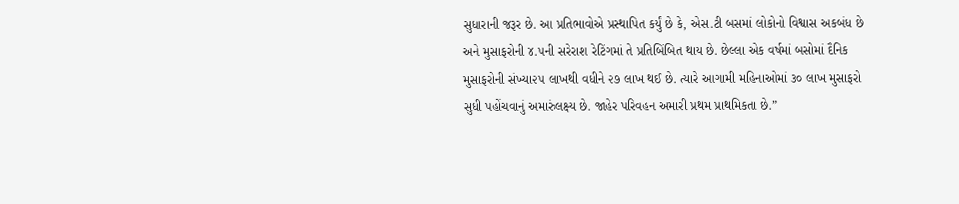સુધારાની જરૂર છે. આ પ્રતિભાવોએ પ્રસ્થાપિત કર્યું છે કે, એસ.ટી બસમાં લોકોનો વિશ્વાસ અકબંધ છે અને મુસાફરોની ૪.૫ની સરેરાશ રેટિંગમાં તે પ્રતિબિંબિત થાય છે. છેલ્લા એક વર્ષમાં બસોમાં દૈનિક મુસાફરોની સંખ્યા૨૫ લાખથી વધીને ૨૭ લાખ થઈ છે. ત્યારે આગામી મહિનાઓમાં ૩૦ લાખ મુસાફરો સુધી પહોંચવાનું અમારુંલક્ષ્ય છે. જાહેર પરિવહન અમારી પ્રથમ પ્રાથમિકતા છે.”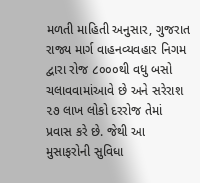મળતી માહિતી અનુસાર, ગુજરાત રાજ્ય માર્ગ વાહનવ્યવહાર નિગમ દ્વારા રોજ ૮૦૦૦થી વધુ બસો ચલાવવામાંઆવે છે અને સરેરાશ ૨૭ લાખ લોકો દરરોજ તેમાં પ્રવાસ કરે છે. જેથી આ મુસાફરોની સુવિધા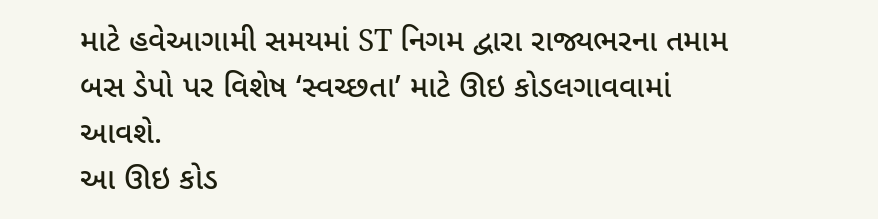માટે હવેઆગામી સમયમાં ST નિગમ દ્વારા રાજ્યભરના તમામ બસ ડેપો પર વિશેષ ‘સ્વચ્છતા’ માટે ઊઇ કોડલગાવવામાં આવશે.
આ ઊઇ કોડ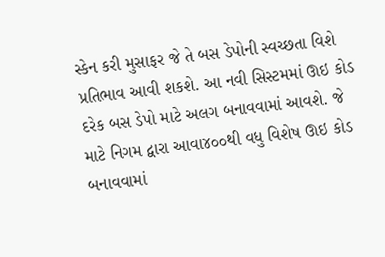સ્કેન કરી મુસાફર જે તે બસ ડેપોની સ્વચ્છતા વિશે પ્રતિભાવ આવી શકશે. આ નવી સિસ્ટમમાં ઊઇ કોડ દરેક બસ ડેપો માટે અલગ બનાવવામાં આવશે. જે માટે નિગમ દ્વારા આવા૪૦૦થી વધુ વિશેષ ઊઇ કોડ બનાવવામાં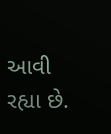આવી રહ્યા છે.